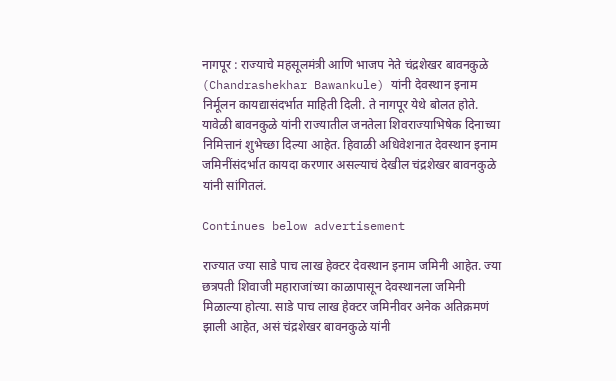नागपूर : राज्याचे महसूलमंत्री आणि भाजप नेते चंद्रशेखर बावनकुळे (Chandrashekhar Bawankule) यांनी देवस्थान इनाम निर्मूलन कायद्यासंदर्भात माहिती दिली. ते नागपूर येथे बोलत होते. यावेळी बावनकुळे यांनी राज्यातील जनतेला शिवराज्याभिषेक दिनाच्या निमित्तानं शुभेच्छा दिल्या आहेत. हिवाळी अधिवेशनात देवस्थान इनाम जमिनींसंदर्भात कायदा करणार असल्याचं देखील चंद्रशेखर बावनकुळे यांनी सांगितलं.

Continues below advertisement

राज्यात ज्या साडे पाच लाख हेक्टर देवस्थान इनाम जमिनी आहेत. ज्या छत्रपती शिवाजी महाराजांच्या काळापासून देवस्थानला जमिनी मिळाल्या होत्या. साडे पाच लाख हेक्टर जमिनीवर अनेक अतिक्रमणं झाली आहेत, असं चंद्रशेखर बावनकुळे यांनी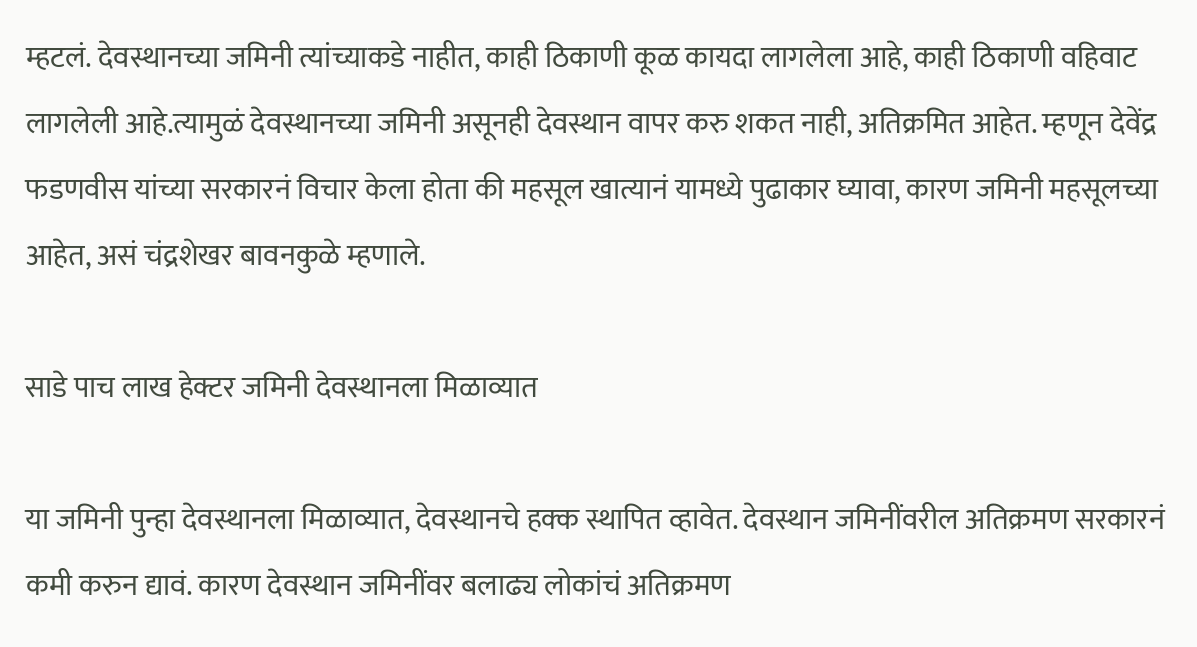म्हटलं. देवस्थानच्या जमिनी त्यांच्याकडे नाहीत, काही ठिकाणी कूळ कायदा लागलेला आहे, काही ठिकाणी वहिवाट लागलेली आहे.त्यामुळं देवस्थानच्या जमिनी असूनही देवस्थान वापर करु शकत नाही, अतिक्रमित आहेत. म्हणून देवेंद्र फडणवीस यांच्या सरकारनं विचार केला होता की महसूल खात्यानं यामध्ये पुढाकार घ्यावा, कारण जमिनी महसूलच्या आहेत, असं चंद्रशेखर बावनकुळे म्हणाले.

साडे पाच लाख हेक्टर जमिनी देवस्थानला मिळाव्यात

या जमिनी पुन्हा देवस्थानला मिळाव्यात, देवस्थानचे हक्क स्थापित व्हावेत. देवस्थान जमिनींवरील अतिक्रमण सरकारनं कमी करुन द्यावं. कारण देवस्थान जमिनींवर बलाढ्य लोकांचं अतिक्रमण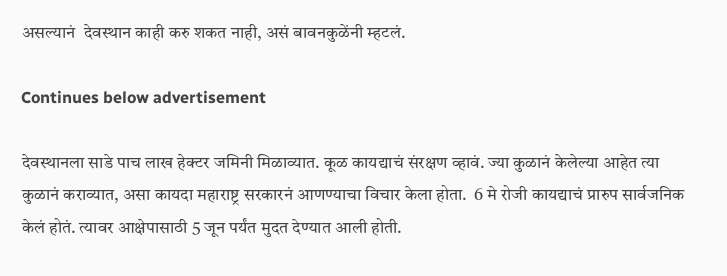असल्यानं  देवस्थान काही करु शकत नाही, असं बावनकुळेंनी म्हटलं.

Continues below advertisement

देवस्थानला साडे पाच लाख हेक्टर जमिनी मिळाव्यात. कूळ कायद्याचं संरक्षण व्हावं. ज्या कुळानं केलेल्या आहेत त्या कुळानं कराव्यात, असा कायदा महाराष्ट्र सरकारनं आणण्याचा विचार केला होता.  6 मे रोजी कायद्याचं प्रारुप सार्वजनिक केलं होतं. त्यावर आक्षेपासाठी 5 जून पर्यंत मुदत देण्यात आली होती.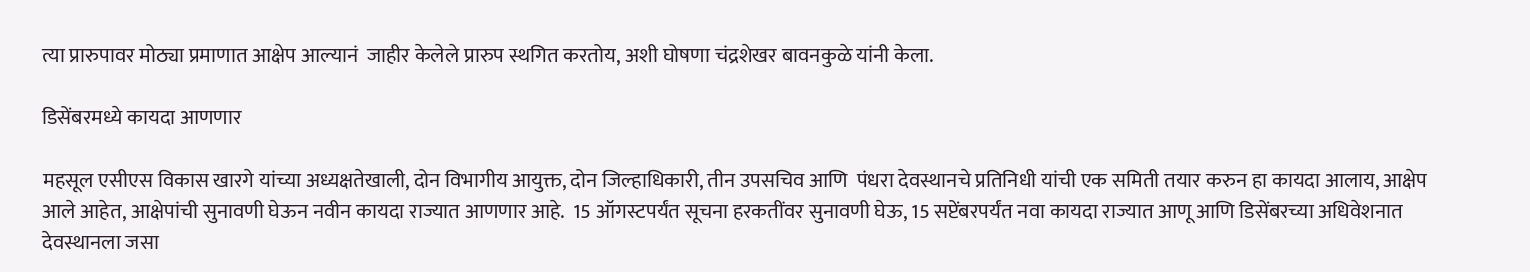त्या प्रारुपावर मोठ्या प्रमाणात आक्षेप आल्यानं  जाहीर केलेले प्रारुप स्थगित करतोय, अशी घोषणा चंद्रशेखर बावनकुळे यांनी केला.

डिसेंबरमध्ये कायदा आणणार

महसूल एसीएस विकास खारगे यांच्या अध्यक्षतेखाली, दोन विभागीय आयुक्त, दोन जिल्हाधिकारी, तीन उपसचिव आणि  पंधरा देवस्थानचे प्रतिनिधी यांची एक समिती तयार करुन हा कायदा आलाय, आक्षेप आले आहेत, आक्षेपांची सुनावणी घेऊन नवीन कायदा राज्यात आणणार आहे.  15 ऑगस्टपर्यंत सूचना हरकतींवर सुनावणी घेऊ, 15 सप्टेंबरपर्यंत नवा कायदा राज्यात आणू आणि डिसेंबरच्या अधिवेशनात देवस्थानला जसा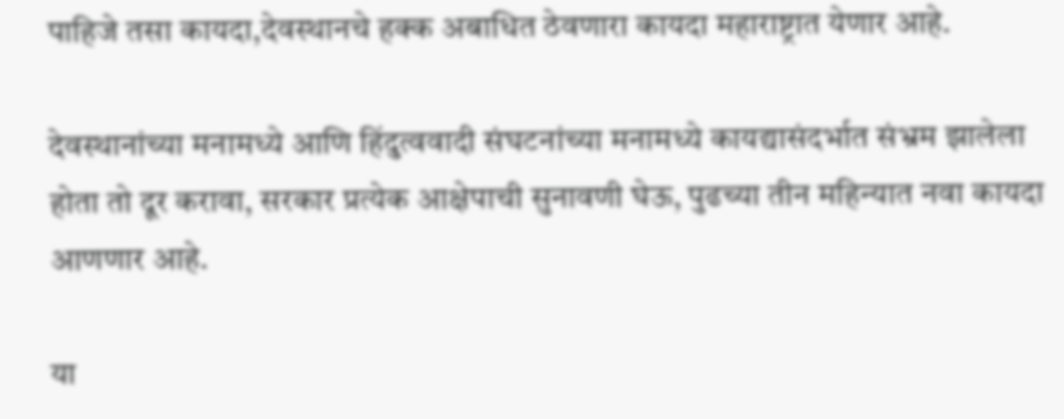पाहिजे तसा कायदा,देवस्थानचे हक्क अबाधित ठेवणारा कायदा महाराष्ट्रात येणार आहे.

देवस्थानांच्या मनामध्ये आणि हिंदुत्ववादी संघटनांच्या मनामध्ये कायद्यासंदर्भात संभ्रम झालेला होता तो दूर करावा, सरकार प्रत्येक आक्षेपाची सुनावणी घेऊ, पुढच्या तीन महिन्यात नवा कायदा आणणार आहे.

या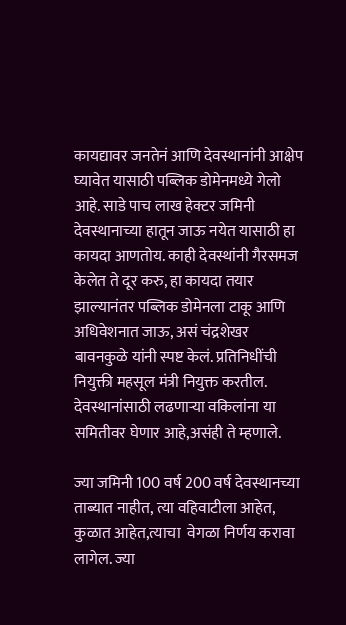कायद्यावर जनतेनं आणि देवस्थानांनी आक्षेप घ्यावेत यासाठी पब्लिक डोमेनमध्ये गेलो आहे. साडे पाच लाख हेक्टर जमिनी देवस्थानाच्या हातून जाऊ नयेत यासाठी हा कायदा आणतोय. काही देवस्थांनी गैरसमज केलेत ते दूर करु, हा कायदा तयार झाल्यानंतर पब्लिक डोमेनला टाकू आणि अधिवेशनात जाऊ, असं चंद्रशेखर बावनकुळे यांनी स्पष्ट केलं. प्रतिनिधींची नियुक्ती महसूल मंत्री नियुक्त करतील. देवस्थानांसाठी लढणाऱ्या वकिलांना या समितीवर घेणार आहे,असंही ते म्हणाले.

ज्या जमिनी 100 वर्ष 200 वर्ष देवस्थानच्या ताब्यात नाहीत, त्या वहिवाटीला आहेत, कुळात आहेत,त्याचा  वेगळा निर्णय करावा लागेल. ज्या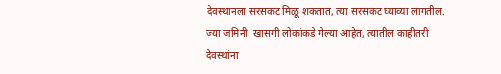देवस्थानला सरसकट मिळू शकतात, त्या सरसकट घ्याव्या लागतील. ज्या जमिनी  खासगी लोकांकडे गेल्या आहेत, त्यातील काहीतरी देवस्थांना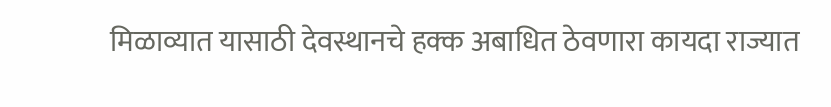मिळाव्यात यासाठी देवस्थानचे हक्क अबाधित ठेवणारा कायदा राज्यात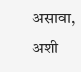असावा, अशी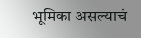भूमिका असल्याचं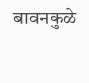बावनकुळे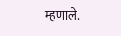म्हणाले.